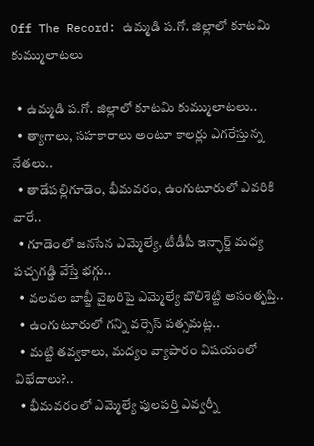Off The Record: ఉమ్మడి ప.గో. జిల్లాలో కూటమి కుమ్ములాటలు

  • ఉమ్మడి ప.గో. జిల్లాలో కూటమి కుమ్ములాటలు..
  • త్యాగాలు, సహకారాలు అంటూ కాలర్లు ఎగరేస్తున్న నేతలు..
  • తాడేపల్లిగూడెం, భీమవరం, ఉంగుటూరులో ఎవరికి వారే..
  • గూడెంలో జనసేన ఎమ్మెల్యే, టీడీపీ ఇన్ఛార్జ్‌ మధ్య పచ్చగడ్డి వేస్తే భగ్గు..
  • వలవల బాబ్జీ వైఖరిపై ఎమ్మెల్యే బొలిశెట్టి అసంతృప్తి..
  • ఉంగుటూరులో గన్ని వర్సెస్‌ పత్సమట్ల..
  • మట్టి తవ్వకాలు, మద్యం వ్యాపారం విషయంలో విభేదాలు?..
  • భీమవరంలో ఎమ్మెల్యే పులపర్తి ఎవ్వర్నీ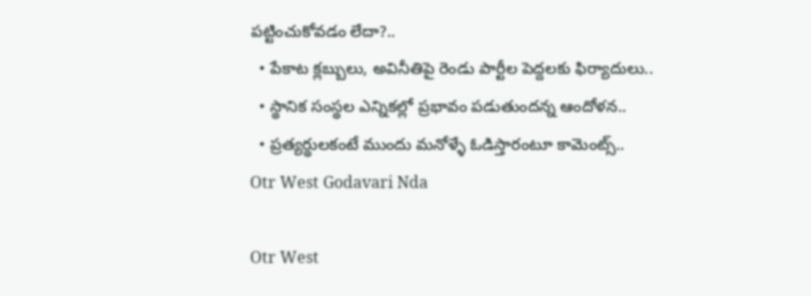పట్టించుకోవడం లేదా?..
  • పేకాట క్లబ్బులు, అవినీతిపై రెండు పార్టీల పెద్దలకు ఫిర్యాదులు..
  • స్థానిక సంస్థల ఎన్నికల్లో ప్రభావం పడుతుందన్న ఆందోళన..
  • ప్రత్యర్థులకంటే ముందు మనోళ్ళే ఓడిస్తారంటూ కామెంట్స్‌..
Otr West Godavari Nda

Otr West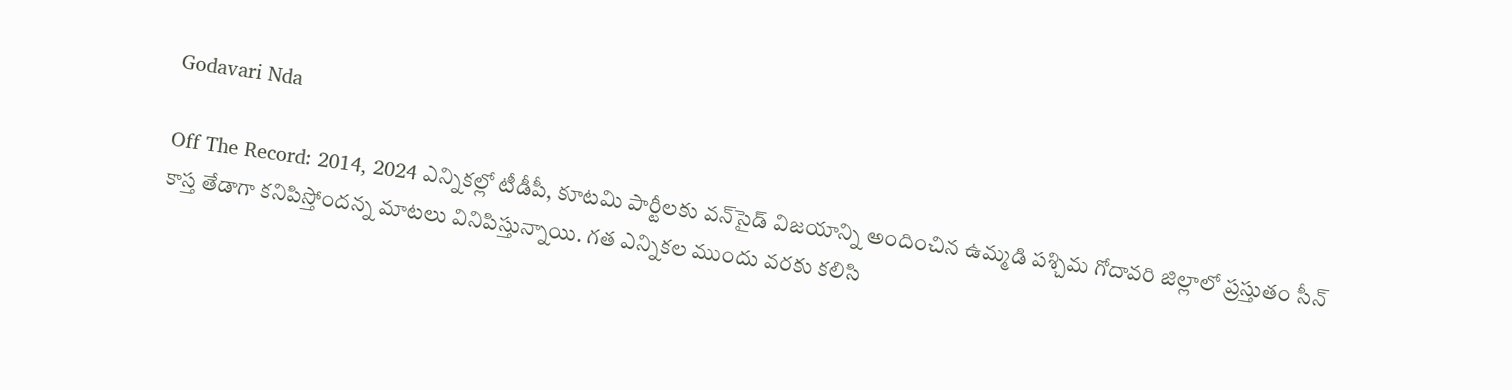Godavari Nda

Off The Record: 2014, 2024 ఎన్నికల్లో టీడీపీ, కూటమి పార్టీలకు వన్‌సైడ్ విజయాన్ని అందించిన ఉమ్మడి పశ్చిమ గోదావరి జిల్లాలో ప్రస్తుతం సీన్ కాస్త తేడాగా కనిపిస్తోందన్న మాటలు వినిపిస్తున్నాయి. గత ఎన్నికల ముందు వరకు కలిసి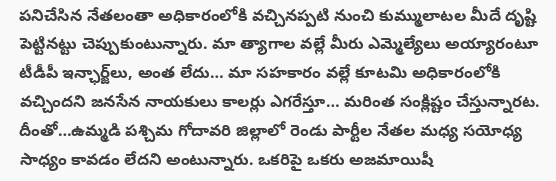పనిచేసిన నేతలంతా అధికారంలోకి వచ్చినప్పటి నుంచి కుమ్ములాటల మీదే దృష్టి పెట్టినట్టు చెప్పుకుంటున్నారు. మా త్యాగాల వల్లే మీరు ఎమ్మెల్యేలు అయ్యారంటూ టీడీపీ ఇన్ఛార్జ్‌లు, అంత లేదు… మా సహకారం వల్లే కూటమి అధికారంలోకి వచ్చిందని జనసేన నాయకులు కాలర్లు ఎగరేస్తూ… మరింత సంక్లిష్టం చేస్తున్నారట. దీంతో…ఉమ్మడి పశ్చిమ గోదావరి జిల్లాలో రెండు పార్టీల నేతల మధ్య సయోధ్య సాధ్యం కావడం లేదని అంటున్నారు. ఒకరిపై ఒకరు అజమాయిషీ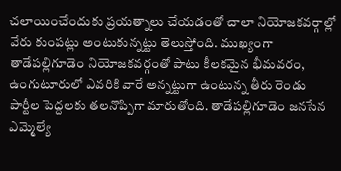చలాయించేందుకు ప్రయత్నాలు చేయడంతో చాలా నియోజకవర్గాల్లో వేరు కుంపట్లు అంటుకున్నట్టు తెలుస్తోంది. ముఖ్యంగా తాడేపల్లిగూడెం నియోజకవర్గంతో పాటు కీలకమైన భీమవరం, ఉంగుటూరులో ఎవరికి వారే అన్నట్టుగా ఉంటున్న తీరు రెండు పార్టీల పెద్దలకు తలనొప్పిగా మారుతోంది. తాడేపల్లిగూడెం జనసేన ఎమ్మెల్యే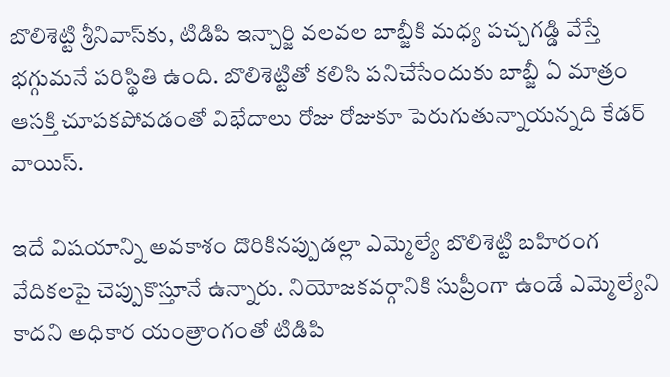బొలిశెట్టి శ్రీనివాస్‌కు, టిడిపి ఇన్చార్జి వలవల బాబ్జీకి మధ్య పచ్చగడ్డి వేస్తే భగ్గుమనే పరిస్థితి ఉంది. బొలిశెట్టితో కలిసి పనిచేసేందుకు బాబ్జీ ఏ మాత్రం ఆసక్తి చూపకపోవడంతో విభేదాలు రోజు రోజుకూ పెరుగుతున్నాయన్నది కేడర్‌ వాయిస్‌.

ఇదే విషయాన్ని అవకాశం దొరికినప్పుడల్లా ఎమ్మెల్యే బొలిశెట్టి బహిరంగ వేదికలపై చెప్పుకొస్తూనే ఉన్నారు. నియోజకవర్గానికి సుప్రీంగా ఉండే ఎమ్మెల్యేని కాదని అధికార యంత్రాంగంతో టిడిపి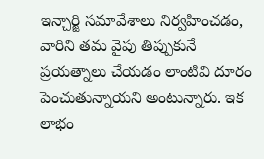ఇన్చార్జి సమావేశాలు నిర్వహించడం, వారిని తమ వైపు తిప్పుకునే ప్రయత్నాలు చేయడం లాంటివి దూరం పెంచుతున్నాయని అంటున్నారు. ఇక లాభం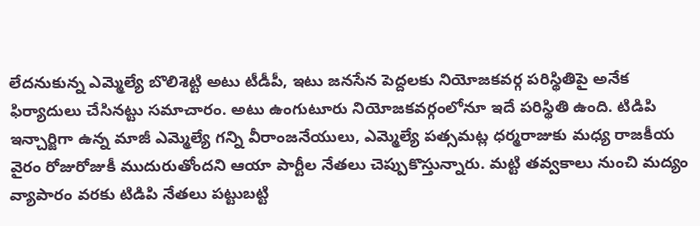లేదనుకున్న ఎమ్మెల్యే బొలిశెట్టి అటు టీడీపీ, ఇటు జనసేన పెద్దలకు నియోజకవర్గ పరిస్థితిపై అనేక ఫిర్యాదులు చేసినట్టు సమాచారం. అటు ఉంగుటూరు నియోజకవర్గంలోనూ ఇదే పరిస్థితి ఉంది. టిడిపి ఇన్చార్జిగా ఉన్న మాజీ ఎమ్మెల్యే గన్ని వీరాంజనేయులు, ఎమ్మెల్యే పత్సమట్ల ధర్మరాజుకు మధ్య రాజకీయ వైరం రోజురోజుకీ ముదురుతోందని ఆయా పార్టీల నేతలు చెప్పుకొస్తున్నారు. మట్టి తవ్వకాలు నుంచి మద్యం వ్యాపారం వరకు టిడిపి నేతలు పట్టుబట్టి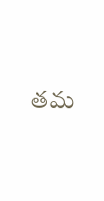తమ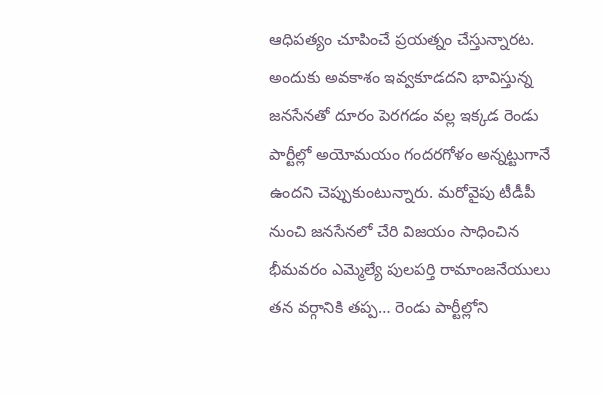ఆధిపత్యం చూపించే ప్రయత్నం చేస్తున్నారట. అందుకు అవకాశం ఇవ్వకూడదని భావిస్తున్న జనసేనతో దూరం పెరగడం వల్ల ఇక్కడ రెండు పార్టీల్లో అయోమయం గందరగోళం అన్నట్టుగానే ఉందని చెప్పుకుంటున్నారు. మరోవైపు టీడీపీ నుంచి జనసేనలో చేరి విజయం సాధించిన భీమవరం ఎమ్మెల్యే పులపర్తి రామాంజనేయులు తన వర్గానికి తప్ప… రెండు పార్టీల్లోని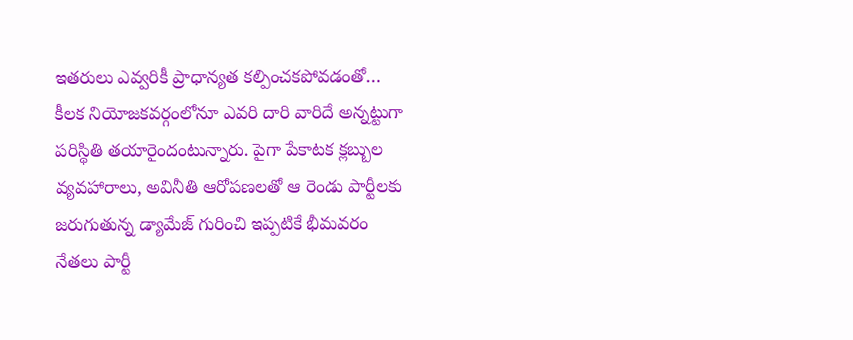ఇతరులు ఎవ్వరికీ ప్రాధాన్యత కల్పించకపోవడంతో… కీలక నియోజకవర్గంలోనూ ఎవరి దారి వారిదే అన్నట్టుగా పరిస్థితి తయారైందంటున్నారు. పైగా పేకాటక క్లబ్బుల వ్యవహారాలు, అవినీతి ఆరోపణలతో ఆ రెండు పార్టీలకు జరుగుతున్న డ్యామేజ్ గురించి ఇప్పటికే భీమవరం నేతలు పార్టీ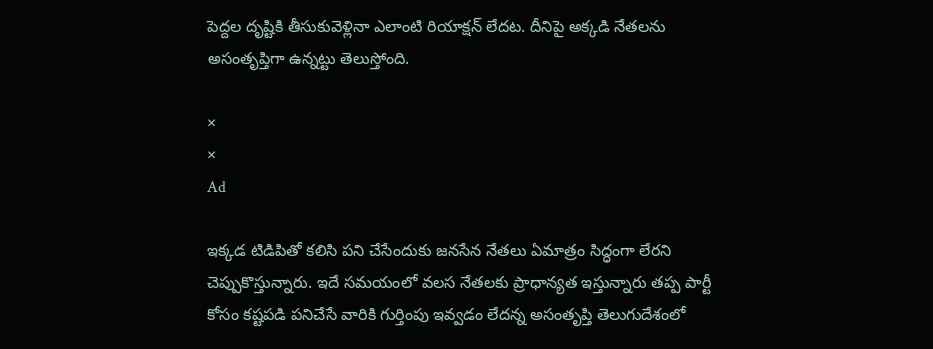పెద్దల దృష్టికి తీసుకువెళ్లినా ఎలాంటి రియాక్షన్ లేదట. దీనిపై అక్కడి నేతలను అసంతృప్తిగా ఉన్నట్టు తెలుస్తోంది.

×
×
Ad

ఇక్కడ టిడిపితో కలిసి పని చేసేందుకు జనసేన నేతలు ఏమాత్రం సిద్ధంగా లేరని చెప్పుకొస్తున్నారు. ఇదే సమయంలో వలస నేతలకు ప్రాధాన్యత ఇస్తున్నారు తప్ప పార్టీ కోసం కష్టపడి పనిచేసే వారికి గుర్తింపు ఇవ్వడం లేదన్న అసంతృప్తి తెలుగుదేశంలో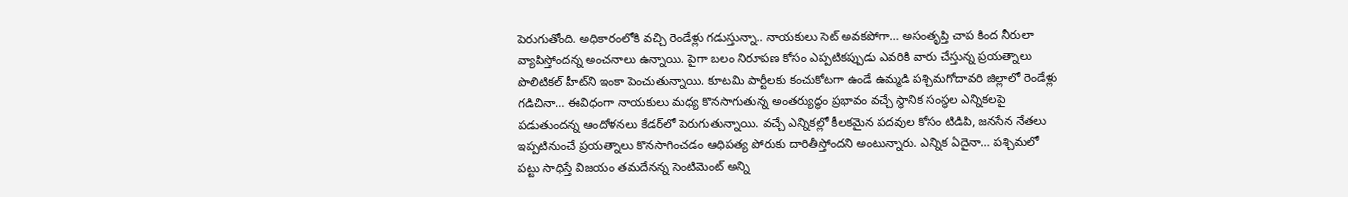పెరుగుతోంది. అధికారంలోకి వచ్చి రెండేళ్లు గడుస్తున్నా.. నాయకులు సెట్‌ అవకపోగా… అసంతృప్తి చాప కింద నీరులా వ్యాపిస్తోందన్న అంచనాలు ఉన్నాయి. పైగా బలం నిరూపణ కోసం ఎప్పటికప్పుడు ఎవరికి వారు చేస్తున్న ప్రయత్నాలు పొలిటికల్‌ హీట్‌ని ఇంకా పెంచుతున్నాయి. కూటమి పార్టీలకు కంచుకోటగా ఉండే ఉమ్మడి పశ్చిమగోదావరి జిల్లాలో రెండేళ్లు గడిచినా… ఈవిధంగా నాయకులు మధ్య కొనసాగుతున్న అంతర్యుద్ధం ప్రభావం వచ్చే స్థానిక సంస్థల ఎన్నికలపై పడుతుందన్న ఆందోళనలు కేడర్‌లో పెరుగుతున్నాయి. వచ్చే ఎన్నికల్లో కీలకమైన పదవుల కోసం టిడిపి, జనసేన నేతలు ఇప్పటినుంచే ప్రయత్నాలు కొనసాగించడం ఆధిపత్య పోరుకు దారితీస్తోందని అంటున్నారు. ఎన్నిక ఏదైనా… పశ్చిమలో పట్టు సాధిస్తే విజయం తమదేనన్న సెంటిమెంట్ అన్ని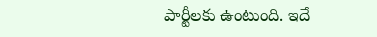పార్టీలకు ఉంటుంది. ఇదే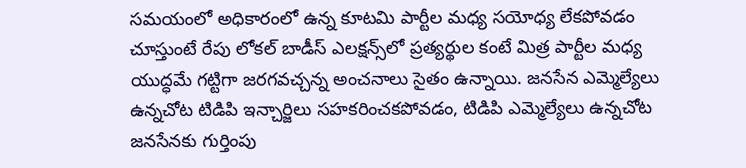సమయంలో అధికారంలో ఉన్న కూటమి పార్టీల మధ్య సయోధ్య లేకపోవడం చూస్తుంటే రేపు లోకల్‌ బాడీస్‌ ఎలక్షన్స్‌లో ప్రత్యర్థుల కంటే మిత్ర పార్టీల మధ్య యుద్ధమే గట్టిగా జరగవచ్చన్న అంచనాలు సైతం ఉన్నాయి. జనసేన ఎమ్మెల్యేలు ఉన్నచోట టిడిపి ఇన్చార్జిలు సహకరించకపోవడం, టిడిపి ఎమ్మెల్యేలు ఉన్నచోట జనసేనకు గుర్తింపు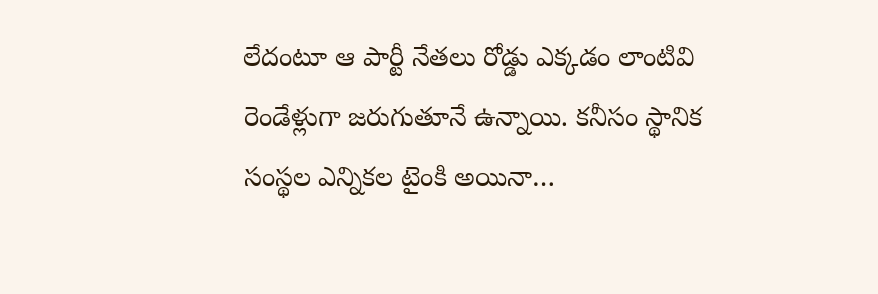లేదంటూ ఆ పార్టీ నేతలు రోడ్డు ఎక్కడం లాంటివి రెండేళ్లుగా జరుగుతూనే ఉన్నాయి. కనీసం స్థానిక సంస్థల ఎన్నికల టైంకి అయినా…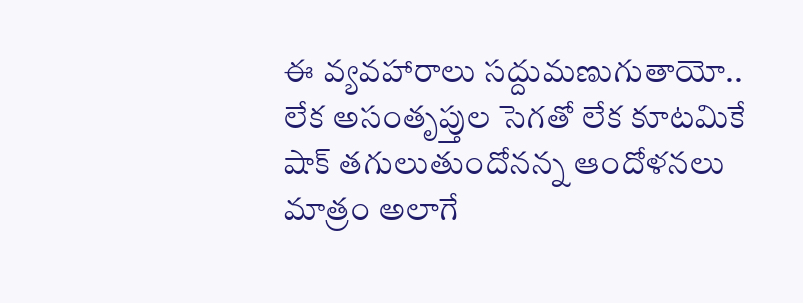ఈ వ్యవహారాలు సద్దుమణుగుతాయో.. లేక అసంతృప్తుల సెగతో లేక కూటమికే షాక్‌ తగులుతుందోనన్న ఆందోళనలు మాత్రం అలాగే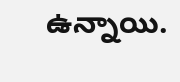ఉన్నాయి.